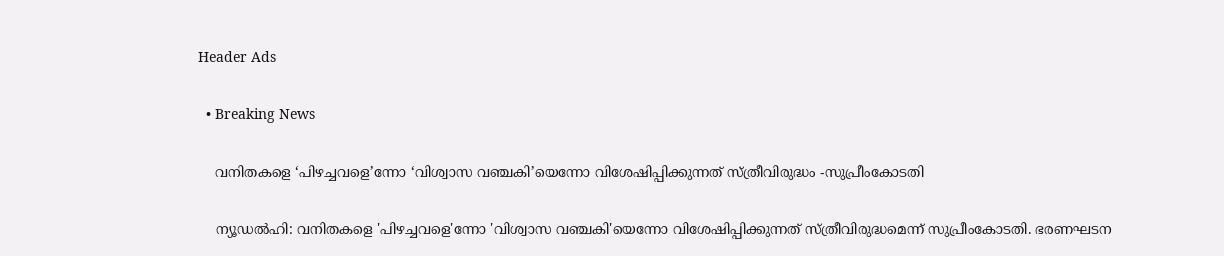Header Ads

  • Breaking News

    വനിതകളെ ‘പിഴച്ചവളെ’ന്നോ ‘വിശ്വാസ വഞ്ചകി’യെന്നോ വിശേഷിപ്പിക്കുന്നത് സ്ത്രീവിരുദ്ധം -സുപ്രീംകോടതി

    ന്യൂഡൽഹി: വനിതകളെ 'പിഴച്ചവളെ'ന്നോ 'വിശ്വാസ വഞ്ചകി'യെന്നോ വിശേഷിപ്പിക്കുന്നത് സ്ത്രീവിരുദ്ധമെന്ന് സുപ്രീംകോടതി. ഭരണഘടന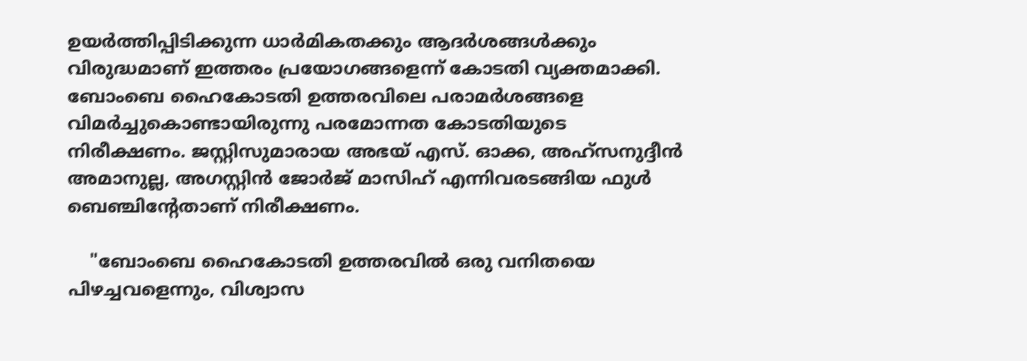ഉയർത്തിപ്പിടിക്കുന്ന ധാർമികതക്കും ആദർശങ്ങൾക്കും വിരുദ്ധമാണ് ഇത്തരം പ്രയോഗങ്ങളെന്ന് കോടതി വ്യക്തമാക്കി. ബോംബെ ഹൈകോടതി ഉത്തരവിലെ പരാമർശങ്ങളെ വിമർച്ചുകൊണ്ടായിരുന്നു പരമോന്നത കോടതിയുടെ നിരീക്ഷണം. ജസ്റ്റിസുമാരായ അഭയ് എസ്. ഓക്ക, അഹ്‌സനുദ്ദീൻ അമാനുല്ല, അഗസ്റ്റിൻ ജോർജ് മാസിഹ് എന്നിവരടങ്ങിയ ഫുൾ ബെഞ്ചിന്റേതാണ് നിരീക്ഷണം.

    "ബോംബെ ഹൈകോടതി ഉത്തരവിൽ ഒരു വനിതയെ പിഴച്ചവളെന്നും, വിശ്വാസ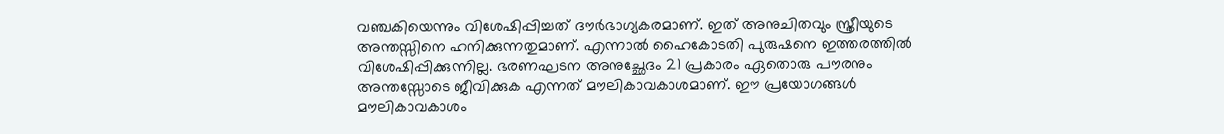വഞ്ചകിയെന്നും വിശേഷിപ്പിച്ചത് ദൗർഭാഗ്യകരമാണ്. ഇത് അനുചിതവും സ്ത്രീയുടെ അന്തസ്സിനെ ഹനിക്കുന്നതുമാണ്. എന്നാൽ ഹൈകോടതി പുരുഷനെ ഇത്തരത്തിൽ വിശേഷിപ്പിക്കുന്നില്ല. ഭരണഘടന അനുച്ഛേദം 21 പ്രകാരം ഏതൊരു പൗരനും അന്തസ്സോടെ ജീവിക്കുക എന്നത് മൗലികാവകാശമാണ്. ഈ പ്രയോഗങ്ങൾ മൗലികാവകാശം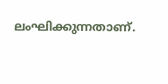ലംഘിക്കുന്നതാണ്.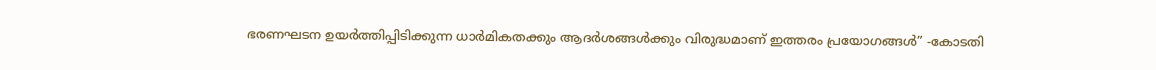ഭരണഘടന ഉയർത്തിപ്പിടിക്കുന്ന ധാർമികതക്കും ആദർശങ്ങൾക്കും വിരുദ്ധമാണ് ഇത്തരം പ്രയോഗങ്ങൾ” -കോടതി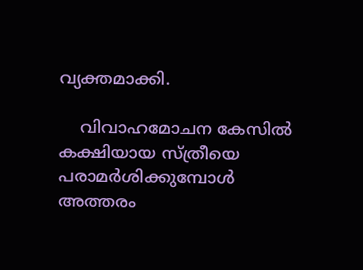വ്യക്തമാക്കി.

    വിവാഹമോചന കേസിൽ കക്ഷിയായ സ്ത്രീയെ പരാമർശിക്കുമ്പോൾ അത്തരം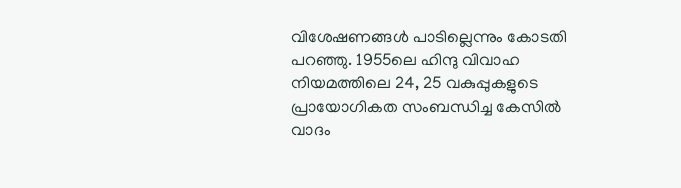വിശേഷണങ്ങൾ പാടില്ലെന്നും കോടതി പറഞ്ഞു. 1955ലെ ഹിന്ദു വിവാഹ നിയമത്തിലെ 24, 25 വകുപ്പുകളുടെ പ്രായോഗികത സംബന്ധിച്ച കേസിൽ വാദം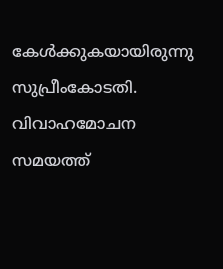കേൾക്കുകയായിരുന്നു സുപ്രീംകോടതി. വിവാഹമോചന സമയത്ത്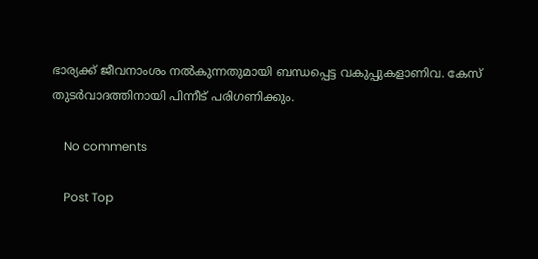ഭാര്യക്ക് ജീവനാംശം നൽകുന്നതുമായി ബന്ധപ്പെട്ട വകുപ്പുകളാണിവ. കേസ് തുടർവാദത്തിനായി പിന്നീട് പരിഗണിക്കും.

    No comments

    Post Top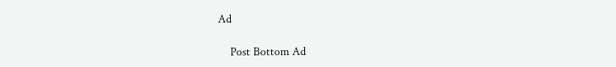Ad

    Post Bottom Ad